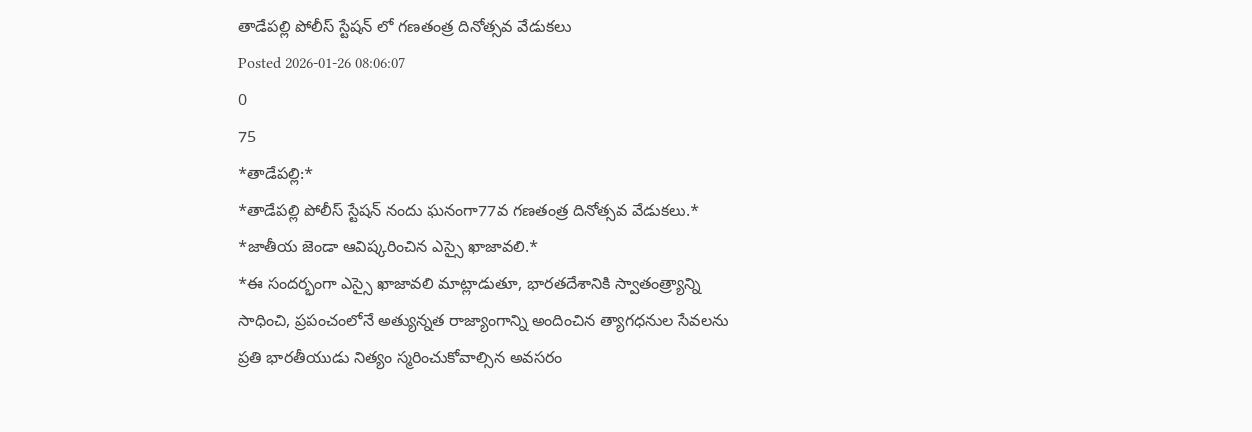తాడేపల్లి పోలీస్ స్టేషన్ లో గణతంత్ర దినోత్సవ వేడుకలు
Posted 2026-01-26 08:06:07
0
75
*తాడేపల్లి:*
*తాడేపల్లి పోలీస్ స్టేషన్ నందు ఘనంగా77వ గణతంత్ర దినోత్సవ వేడుకలు.*
*జాతీయ జెండా ఆవిష్కరించిన ఎస్సై ఖాజావలి.*
*ఈ సందర్భంగా ఎస్సై ఖాజావలి మాట్లాడుతూ, భారతదేశానికి స్వాతంత్ర్యాన్ని సాధించి, ప్రపంచంలోనే అత్యున్నత రాజ్యాంగాన్ని అందించిన త్యాగధనుల సేవలను ప్రతి భారతీయుడు నిత్యం స్మరించుకోవాల్సిన అవసరం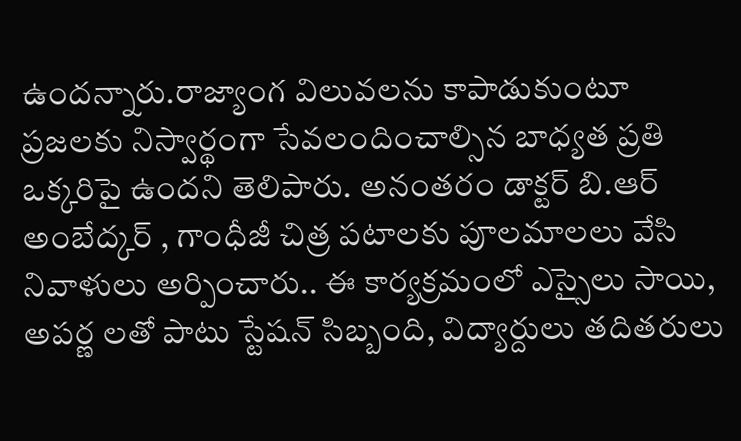ఉందన్నారు.రాజ్యాంగ విలువలను కాపాడుకుంటూ ప్రజలకు నిస్వార్థంగా సేవలందించాల్సిన బాధ్యత ప్రతి ఒక్కరిపై ఉందని తెలిపారు. అనంతరం డాక్టర్ బి.ఆర్ అంబేద్కర్ , గాంధీజీ చిత్ర పటాలకు పూలమాలలు వేసి నివాళులు అర్పించారు.. ఈ కార్యక్రమంలో ఎస్సైలు సాయి, అపర్ణ లతో పాటు స్టేషన్ సిబ్బంది, విద్యార్దులు తదితరులు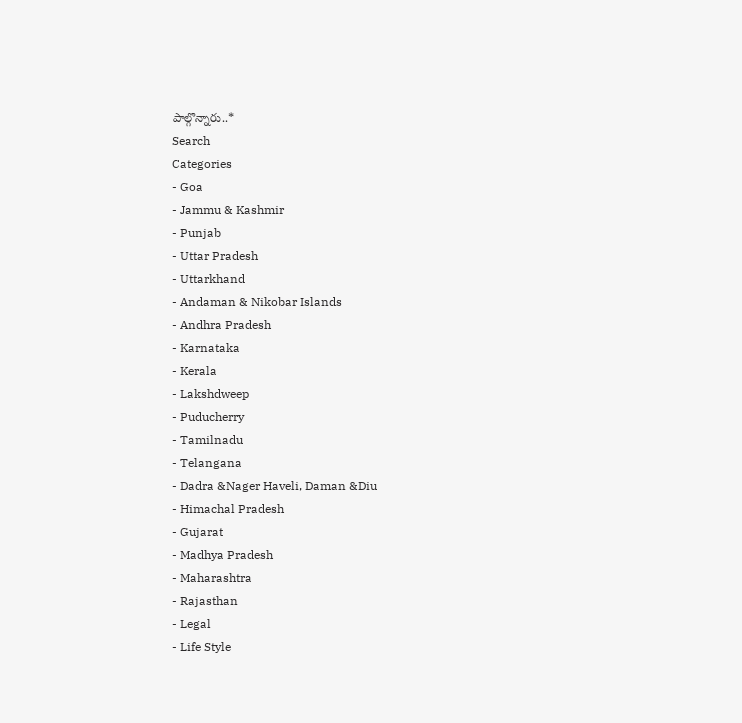పాల్గొన్నారు..*
Search
Categories
- Goa
- Jammu & Kashmir
- Punjab
- Uttar Pradesh
- Uttarkhand
- Andaman & Nikobar Islands
- Andhra Pradesh
- Karnataka
- Kerala
- Lakshdweep
- Puducherry
- Tamilnadu
- Telangana
- Dadra &Nager Haveli, Daman &Diu
- Himachal Pradesh
- Gujarat
- Madhya Pradesh
- Maharashtra
- Rajasthan
- Legal
- Life Style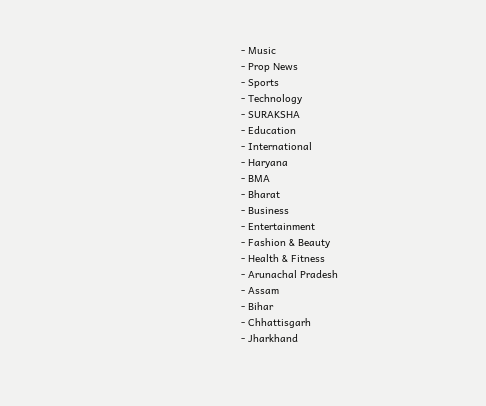- Music
- Prop News
- Sports
- Technology
- SURAKSHA
- Education
- International
- Haryana
- BMA
- Bharat
- Business
- Entertainment
- Fashion & Beauty
- Health & Fitness
- Arunachal Pradesh
- Assam
- Bihar
- Chhattisgarh
- Jharkhand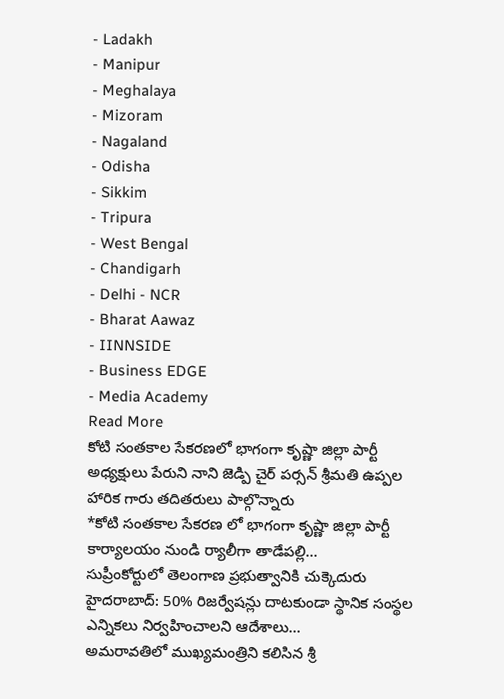- Ladakh
- Manipur
- Meghalaya
- Mizoram
- Nagaland
- Odisha
- Sikkim
- Tripura
- West Bengal
- Chandigarh
- Delhi - NCR
- Bharat Aawaz
- IINNSIDE
- Business EDGE
- Media Academy
Read More
కోటి సంతకాల సేకరణలో భాగంగా కృష్ణా జిల్లా పార్టీ అధ్యక్షులు పేరుని నాని జెడ్పి చైర్ పర్సన్ శ్రీమతి ఉప్పల హారిక గారు తదితరులు పాల్గొన్నారు
*కోటి సంతకాల సేకరణ లో భాగంగా కృష్ణా జిల్లా పార్టీ కార్యాలయం నుండి ర్యాలీగా తాడేపల్లి...
సుప్రీంకోర్టులో తెలంగాణ ప్రభుత్వానికి చుక్కెదురు
హైదరాబాద్: 50% రిజర్వేషన్లు దాటకుండా స్థానిక సంస్థల ఎన్నికలు నిర్వహించాలని ఆదేశాలు...
అమరావతిలో ముఖ్యమంత్రిని కలిసిన శ్రీ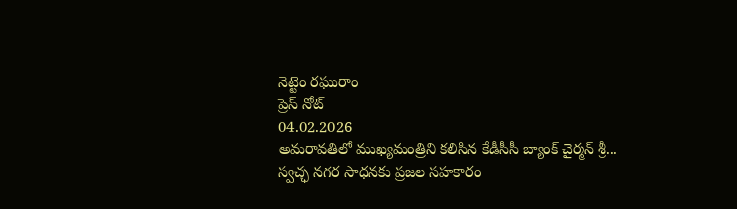నెట్టెం రఘురాం
ప్రెస్ నోట్
04.02.2026
అమరావతిలో ముఖ్యమంత్రిని కలిసిన కేడీసీసీ బ్యాంక్ చైర్మన్ శ్రీ...
స్వచ్ఛ నగర సాధనకు ప్రజల సహకారం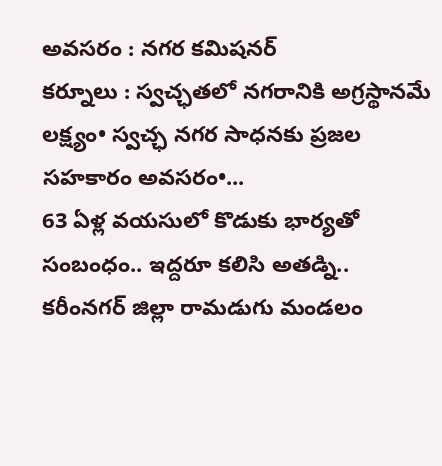అవసరం : నగర కమిషనర్
కర్నూలు : స్వచ్ఛతలో నగరానికి అగ్రస్థానమే లక్ష్యం• స్వచ్ఛ నగర సాధనకు ప్రజల సహకారం అవసరం•...
63 ఏళ్ల వయసులో కొడుకు భార్యతో సంబంధం.. ఇద్దరూ కలిసి అతడ్ని..
కరీంనగర్ జిల్లా రామడుగు మండలం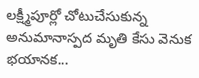లక్ష్మీపూర్లో చోటుచేసుకున్న అనుమానాస్పద మృతి కేసు వెనుక భయానక...